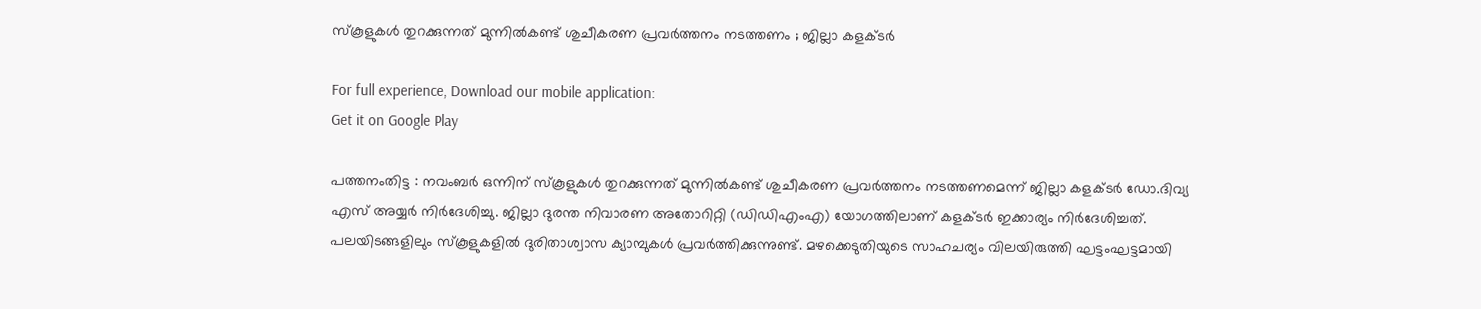സ്‌കൂളുകള്‍ തുറക്കുന്നത് മുന്നില്‍കണ്ട് ശുചീകരണ പ്രവര്‍ത്തനം നടത്തണം ; ജില്ലാ കളക്ടര്‍

For full experience, Download our mobile application:
Get it on Google Play

പത്തനംതിട്ട : നവംബര്‍ ഒന്നിന് സ്‌കൂളുകള്‍ തുറക്കുന്നത് മുന്നില്‍കണ്ട് ശുചീകരണ പ്രവര്‍ത്തനം നടത്തണമെന്ന് ജില്ലാ കളക്ടര്‍ ഡോ.ദിവ്യ എസ് അയ്യര്‍ നിര്‍ദേശിച്ചു. ജില്ലാ ദുരന്ത നിവാരണ അതോറിറ്റി (ഡിഡിഎംഎ) യോഗത്തിലാണ് കളക്ടര്‍ ഇക്കാര്യം നിര്‍ദേശിച്ചത്. പലയിടങ്ങളിലും സ്‌കൂളുകളില്‍ ദുരിതാശ്വാസ ക്യാമ്പുകള്‍ പ്രവര്‍ത്തിക്കുന്നുണ്ട്. മഴക്കെടുതിയുടെ സാഹചര്യം വിലയിരുത്തി ഘട്ടംഘട്ടമായി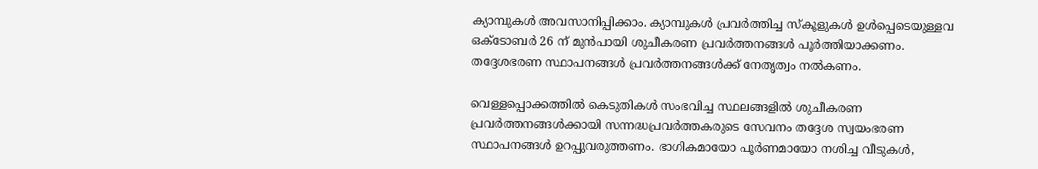ക്യാമ്പുകള്‍ അവസാനിപ്പിക്കാം. ക്യാമ്പുകള്‍ പ്രവര്‍ത്തിച്ച സ്‌കൂളുകള്‍ ഉള്‍പ്പെടെയുള്ളവ ഒക്‌ടോബര്‍ 26 ന് മുന്‍പായി ശുചീകരണ പ്രവര്‍ത്തനങ്ങള്‍ പൂര്‍ത്തിയാക്കണം. തദ്ദേശഭരണ സ്ഥാപനങ്ങള്‍ പ്രവര്‍ത്തനങ്ങള്‍ക്ക് നേതൃത്വം നല്‍കണം.

വെള്ളപ്പൊക്കത്തില്‍ കെടുതികള്‍ സംഭവിച്ച സ്ഥലങ്ങളില്‍ ശുചീകരണ പ്രവര്‍ത്തനങ്ങള്‍ക്കായി സന്നദ്ധപ്രവര്‍ത്തകരുടെ സേവനം തദ്ദേശ സ്വയംഭരണ സ്ഥാപനങ്ങള്‍ ഉറപ്പുവരുത്തണം. ഭാഗികമായോ പൂര്‍ണമായോ നശിച്ച വീടുകള്‍,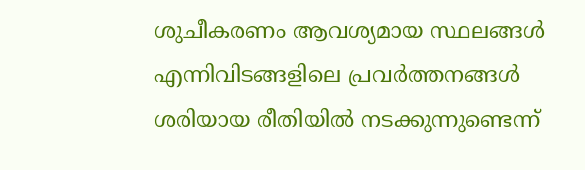ശുചീകരണം ആവശ്യമായ സ്ഥലങ്ങള്‍ എന്നിവിടങ്ങളിലെ പ്രവര്‍ത്തനങ്ങള്‍ ശരിയായ രീതിയില്‍ നടക്കുന്നുണ്ടെന്ന്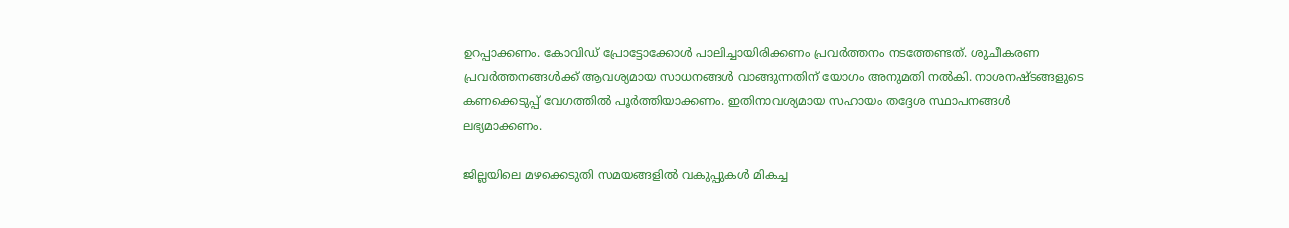ഉറപ്പാക്കണം. കോവിഡ് പ്രോട്ടോക്കോള്‍ പാലിച്ചായിരിക്കണം പ്രവര്‍ത്തനം നടത്തേണ്ടത്. ശുചീകരണ പ്രവര്‍ത്തനങ്ങള്‍ക്ക് ആവശ്യമായ സാധനങ്ങള്‍ വാങ്ങുന്നതിന് യോഗം അനുമതി നല്‍കി. നാശനഷ്ടങ്ങളുടെ കണക്കെടുപ്പ് വേഗത്തില്‍ പൂര്‍ത്തിയാക്കണം. ഇതിനാവശ്യമായ സഹായം തദ്ദേശ സ്ഥാപനങ്ങള്‍ ലഭ്യമാക്കണം.

ജില്ലയിലെ മഴക്കെടുതി സമയങ്ങളില്‍ വകുപ്പുകള്‍ മികച്ച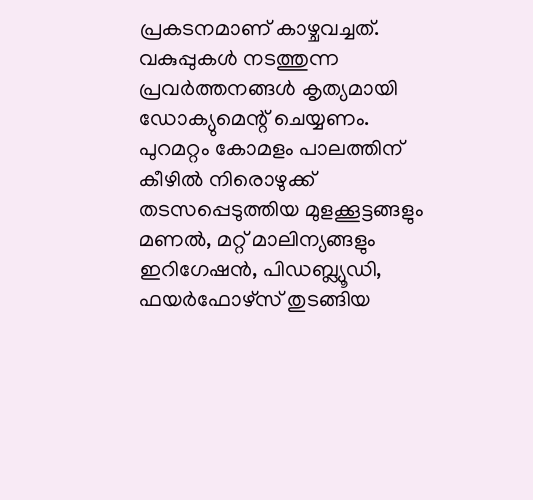പ്രകടനമാണ് കാഴ്ചവച്ചത്. വകുപ്പുകള്‍ നടത്തുന്ന പ്രവര്‍ത്തനങ്ങള്‍ കൃത്യമായി ഡോക്യുമെന്റ് ചെയ്യണം. പുറമറ്റം കോമളം പാലത്തിന് കീഴില്‍ നിരൊഴുക്ക് തടസപ്പെടുത്തിയ മുളക്കൂട്ടങ്ങളും മണല്‍, മറ്റ് മാലിന്യങ്ങളും ഇറിഗേഷന്‍, പിഡബ്ല്യൂഡി, ഫയര്‍ഫോഴ്‌സ് തുടങ്ങിയ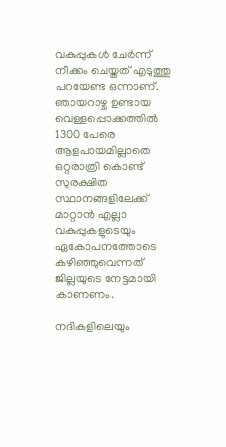വകുപ്പുകള്‍ ചേര്‍ന്ന് നീക്കം ചെയ്തത് എടുത്തു പറയേണ്ട ഒന്നാണ്. ഞായറാഴ്ച ഉണ്ടായ വെള്ളപ്പൊക്കത്തില്‍ 1300 പേരെ ആളപായമില്ലാതെ ഒറ്റരാത്രി കൊണ്ട് സുരക്ഷിത സ്ഥാനങ്ങളിലേക്ക് മാറ്റാന്‍ എല്ലാ വകുപ്പുകളുടെയും ഏകോപനത്തോടെ കഴിഞ്ഞുവെന്നത് ജില്ലയുടെ നേട്ടമായി കാണണം.

നദികളിലെയും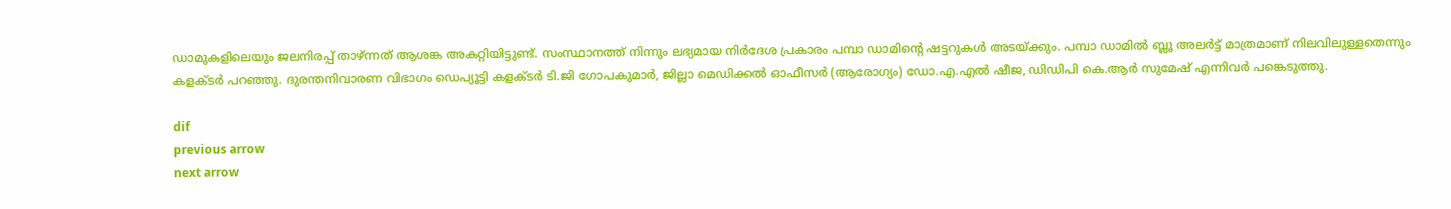ഡാമുകളിലെയും ജലനിരപ്പ് താഴ്ന്നത് ആശങ്ക അകറ്റിയിട്ടുണ്ട്. സംസ്ഥാനത്ത് നിന്നും ലഭ്യമായ നിര്‍ദേശ പ്രകാരം പമ്പാ ഡാമിന്റെ ഷട്ടറുകള്‍ അടയ്ക്കും. പമ്പാ ഡാമില്‍ ബ്ലൂ അലര്‍ട്ട് മാത്രമാണ് നിലവിലുള്ളതെന്നും കളക്ടര്‍ പറഞ്ഞു. ദുരന്തനിവാരണ വിഭാഗം ഡെപ്യൂട്ടി കളക്ടര്‍ ടി.ജി ഗോപകുമാര്‍, ജില്ലാ മെഡിക്കല്‍ ഓഫീസര്‍ (ആരോഗ്യം) ഡോ.എ.എല്‍ ഷീജ, ഡിഡിപി കെ.ആര്‍ സുമേഷ് എന്നിവര്‍ പങ്കെടുത്തു.

dif
previous arrow
next arrow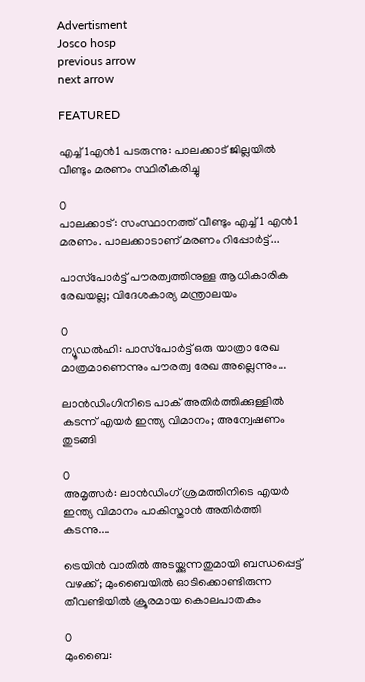Advertisment
Josco hosp
previous arrow
next arrow

FEATURED

എച്ച്1എൻ1 പടരുന്നു: പാലക്കാട് ജില്ലയിൽ വീണ്ടും മരണം സ്ഥിരീകരിച്ചു

0
പാലക്കാട്: സംസ്ഥാനത്ത് വീണ്ടും എച്ച്1 എന്‍1 മരണം. പാലക്കാടാണ് മരണം റിപ്പോര്‍ട്ട്...

പാസ്‌പോർട്ട് പൗരത്വത്തിനുള്ള ആധികാരിക രേഖയല്ല; വിദേശകാര്യ മന്ത്രാലയം

0
ന്യൂഡല്‍ഹി: പാസ്‌പോർട്ട് ഒരു യാത്രാ രേഖ മാത്രമാണെന്നും പൗരത്വ രേഖ അല്ലെന്നും...

ലാൻഡിംഗിനിടെ പാക് അതിർത്തിക്കുള്ളിൽ കടന്ന് എയർ ഇന്ത്യ വിമാനം; അന്വേഷണം തുടങ്ങി

0
അമൃത്സർ: ലാൻഡിംഗ് ശ്രമത്തിനിടെ എയർ ഇന്ത്യ വിമാനം പാകിസ്താൻ അതിർത്തി കടന്നു....

ട്രെയിൻ വാതിൽ അടയ്ക്കുന്നതുമായി ബന്ധപ്പെട്ട് വഴക്ക്; മുംബൈയിൽ ഓടിക്കൊണ്ടിരുന്ന തീവണ്ടിയിൽ ക്രൂരമായ കൊലപാതകം

0
മുംബൈ: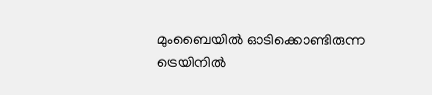മുംബൈയില്‍ ഓടിക്കൊണ്ടിരുന്ന ട്രെയിനില്‍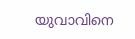യുവാവിനെ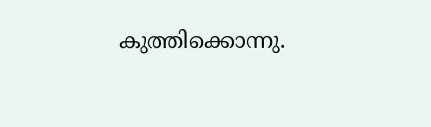കുത്തിക്കൊന്നു.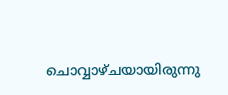ചൊവ്വാഴ്ചയായിരുന്നു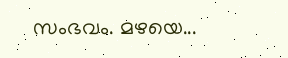സംഭവം. മഴയെ...